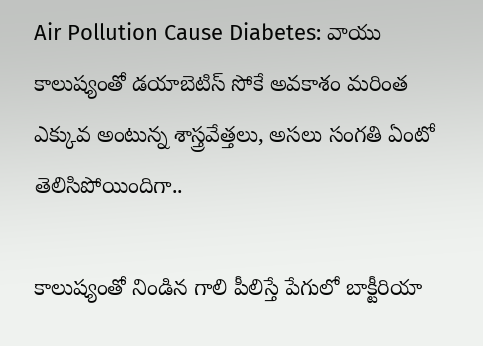Air Pollution Cause Diabetes: వాయు కాలుష్యంతో డయాబెటిస్ సోకే అవకాశం మరింత ఎక్కువ అంటున్న శాస్త్రవేత్తలు, అసలు సంగతి ఏంటో తెలిసిపోయిందిగా..

కాలుష్యంతో నిండిన గాలి పీలిస్తే పేగులో బాక్టీరియా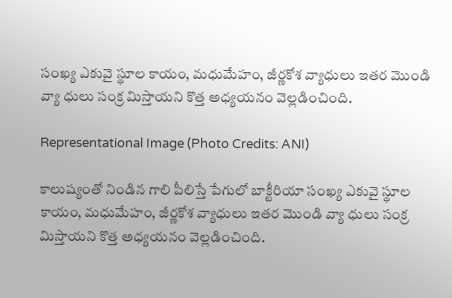సంఖ్య ఎకువై స్థూల కాయం, మధుమేహం, జీర్ణకోశ వ్యాధులు ఇతర మొండి వ్యా ధులు సంక్ర మిస్తాయని కొత్త అధ్యయనం వెల్లడించింది.

Representational Image (Photo Credits: ANI)

కాలుష్యంతో నిండిన గాలి పీలిస్తే పేగులో బాక్టీరియా సంఖ్య ఎకువై స్థూల కాయం, మధుమేహం, జీర్ణకోశ వ్యాధులు ఇతర మొండి వ్యా ధులు సంక్ర మిస్తాయని కొత్త అధ్యయనం వెల్లడించింది.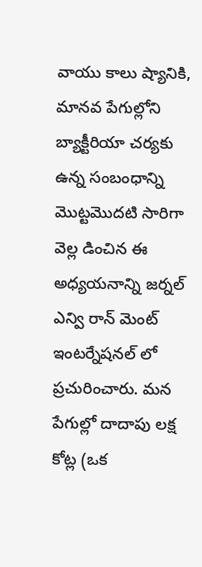వాయు కాలు ష్యానికి, మానవ పేగుల్లోని బ్యాక్టీరియా చర్యకు ఉన్న సంబంధాన్ని మొట్టమొదటి సారిగా వెల్ల డించిన ఈ అధ్యయనాన్ని జర్నల్ ఎన్వి రాన్ మెంట్ ఇంటర్నేషనల్ లో ప్రచురించారు. మన పేగుల్లో దాదాపు లక్ష కోట్ల (ఒక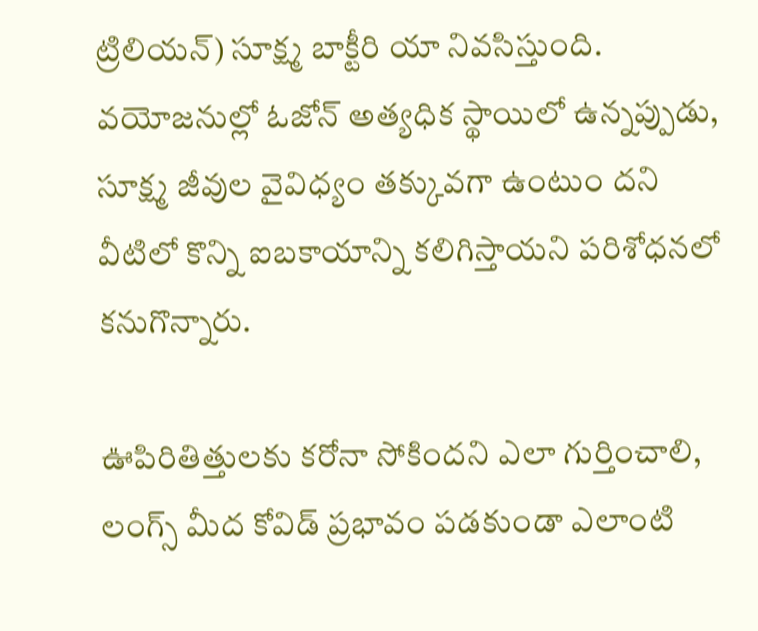ట్రిలియన్) సూక్ష్మ బాక్టీరి యా నివసిస్తుంది. వయోజనుల్లో ఓజోన్ అత్యధిక స్థాయిలో ఉన్నప్పుడు, సూక్ష్మ జీవుల వైవిధ్యం తక్కువగా ఉంటుం దని వీటిలో కొన్ని ఐబకాయాన్ని కలిగిస్తాయని పరిశోధనలో కనుగొన్నారు.

ఊపిరితిత్తులకు కరోనా సోకిందని ఎలా గుర్తించాలి, లంగ్స్ మీద కోవిడ్ ప్రభావం పడకుండా ఎలాంటి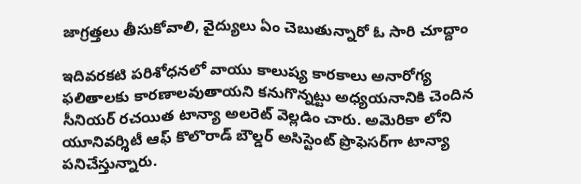జాగ్రత్తలు తీసుకోవాలి, వైద్యులు ఏం చెబుతున్నారో ఓ సారి చూద్దాం

ఇదివరకటి పరిశోధనలో వాయు కాలుష్య కారకాలు అనారోగ్య ఫలితాలకు కారణాలవుతాయని కనుగొన్నట్టు అధ్యయనానికి చెందిన సీనియర్ రచయిత టాన్యా అలరెట్ వెల్లడిం చారు. అమెరికా లోని యూనివర్శిటీ ఆఫ్ కొలొరాడ్ బౌల్డర్ అసిస్టెంట్ ప్రొఫెసర్‌గా టాన్యా పనిచేస్తున్నారు.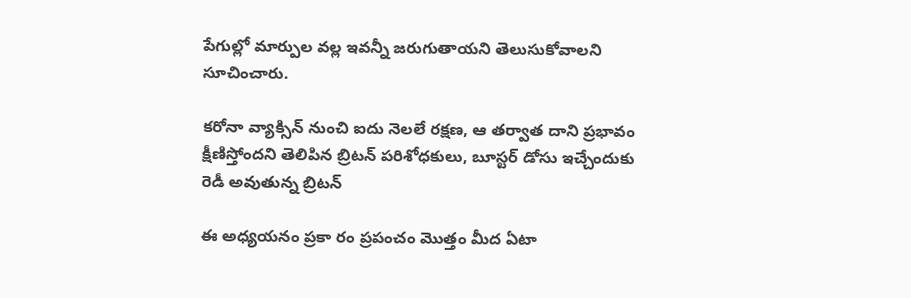పేగుల్లో మార్పుల వల్ల ఇవన్నీ జరుగుతాయని తెలుసుకోవాలని సూచించారు.

కరోనా వ్యాక్సిన్ నుంచి ఐదు నెలలే రక్షణ, ఆ తర్వాత దాని ప్రభావం క్షీణిస్తోందని తెలిపిన బ్రిటన్ పరిశోధకులు, బూస్టర్‌ డోసు ఇచ్చేందుకు రెడీ అవుతున్న బ్రిటన్

ఈ అధ్యయనం ప్రకా రం ప్రపంచం మొత్తం మీద ఏటా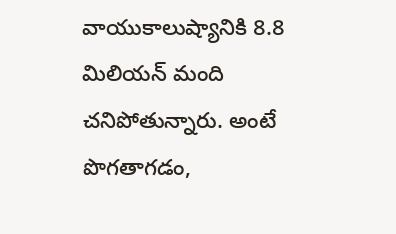వాయుకాలుష్యానికి 8.8 మిలియన్ మంది చనిపోతున్నారు. అంటే పొగతాగడం,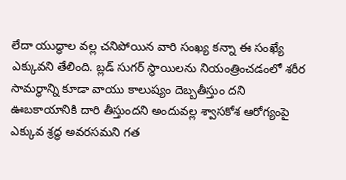లేదా యుద్ధాల వల్ల చనిపోయిన వారి సంఖ్య కన్నా ఈ సంఖ్యే ఎక్కువని తేలింది. బ్లడ్ సుగర్ స్థాయిలను నియంత్రించడంలో శరీర సామర్ధాన్ని కూడా వాయు కాలుష్యం దెబ్బతీస్తుం దని ఊబకాయానికి దారి తీస్తుందని అందువల్ల శ్వాసకోశ ఆరోగ్యంపై ఎక్కువ శ్రద్ధ అవరసమని గత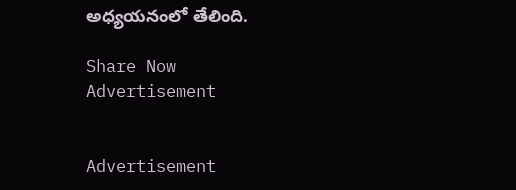అధ్యయనంలో తేలింది.

Share Now
Advertisement


Advertisement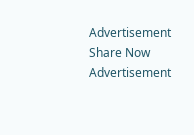Advertisement
Share Now
Advertisement